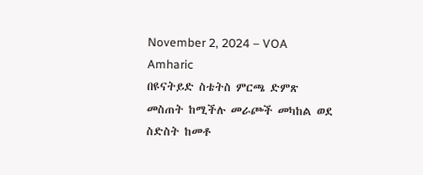November 2, 2024 – VOA Amharic
በዩናትይድ ስቴትስ ምርጫ ድምጽ መስጠት ከሚችሉ መራጮች መካከል ወደ ስድስት ከመቶ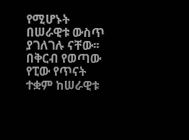የሚሆኑት በሠራዊቱ ውስጥ ያገለገሉ ናቸው፡፡ በቅርብ የወጣው የፒው የጥናት ተቋም ከሠራዊቱ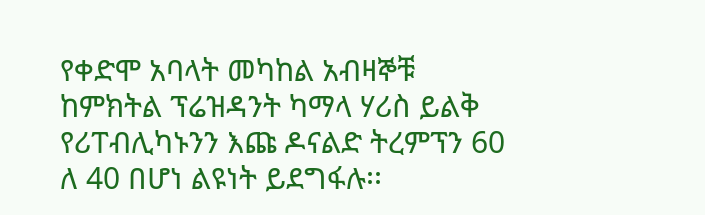የቀድሞ አባላት መካከል አብዛኞቹ ከምክትል ፕሬዝዳንት ካማላ ሃሪስ ይልቅ የሪፐብሊካኑንን እጩ ዶናልድ ትረምፕን 60 ለ 40 በሆነ ልዩነት ይደግፋሉ፡፡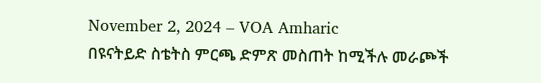November 2, 2024 – VOA Amharic
በዩናትይድ ስቴትስ ምርጫ ድምጽ መስጠት ከሚችሉ መራጮች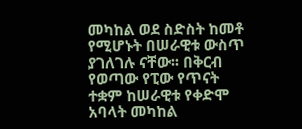መካከል ወደ ስድስት ከመቶ የሚሆኑት በሠራዊቱ ውስጥ ያገለገሉ ናቸው፡፡ በቅርብ የወጣው የፒው የጥናት ተቋም ከሠራዊቱ የቀድሞ አባላት መካከል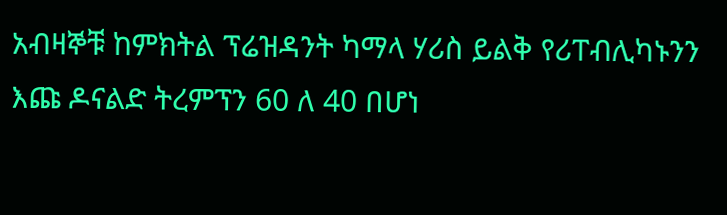አብዛኞቹ ከምክትል ፕሬዝዳንት ካማላ ሃሪስ ይልቅ የሪፐብሊካኑንን እጩ ዶናልድ ትረምፕን 60 ለ 40 በሆነ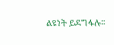ልዩነት ይደግፋሉ፡፡